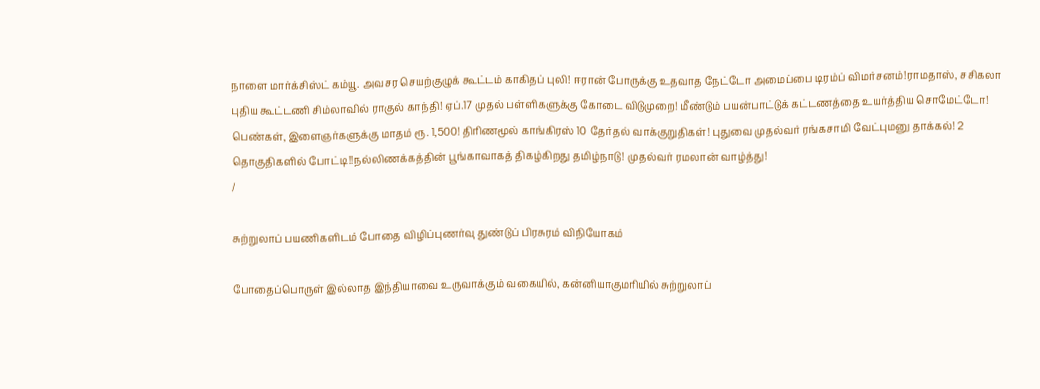நாளை மார்க்சிஸ்ட் கம்யூ. அவசர செயற்குழுக் கூட்டம் காகிதப் புலி! ஈரான் போருக்கு உதவாத நேட்டோ அமைப்பை டிரம்ப் விமர்சனம்!ராமதாஸ், சசிகலா புதிய கூட்டணி சிம்லாவில் ராகுல் காந்தி! ஏப்.17 முதல் பள்ளிகளுக்கு கோடை விடுமுறை! மீண்டும் பயன்பாட்டுக் கட்டணத்தை உயர்த்திய சொமேட்டோ! பெண்கள், இளைஞர்களுக்கு மாதம் ரூ. 1,500! திரிணமூல் காங்கிரஸ் 10 தேர்தல் வாக்குறுதிகள்! புதுவை முதல்வர் ரங்கசாமி வேட்புமனு தாக்கல்! 2 தொகுதிகளில் போட்டி!!நல்லிணக்கத்தின் பூங்காவாகத் திகழ்கிறது தமிழ்நாடு! முதல்வர் ரமலான் வாழ்த்து!
/

சுற்றுலாப் பயணிகளிடம் போதை விழிப்புணர்வு துண்டுப் பிரசுரம் விநியோகம்

போதைப்பொருள் இல்லாத இந்தியாவை உருவாக்கும் வகையில், கன்னியாகுமரியில் சுற்றுலாப்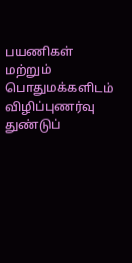பயணிகள் மற்றும் பொதுமக்களிடம் விழிப்புணர்வு துண்டுப்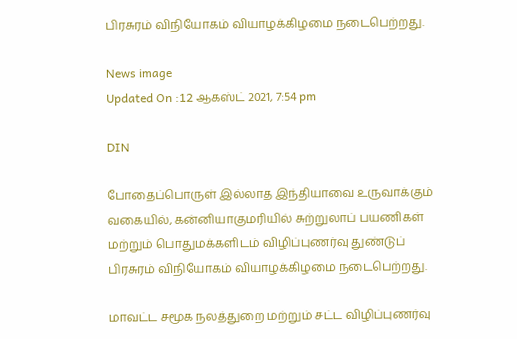பிரசுரம் விநியோகம் வியாழக்கிழமை நடைபெற்றது.

News image
Updated On :12 ஆகஸ்ட் 2021, 7:54 pm

DIN

போதைப்பொருள் இல்லாத இந்தியாவை உருவாக்கும் வகையில், கன்னியாகுமரியில் சுற்றுலாப் பயணிகள் மற்றும் பொதுமக்களிடம் விழிப்புணர்வு துண்டுப் பிரசுரம் விநியோகம் வியாழக்கிழமை நடைபெற்றது.

மாவட்ட சமூக நலத்துறை மற்றும் சட்ட விழிப்புணர்வு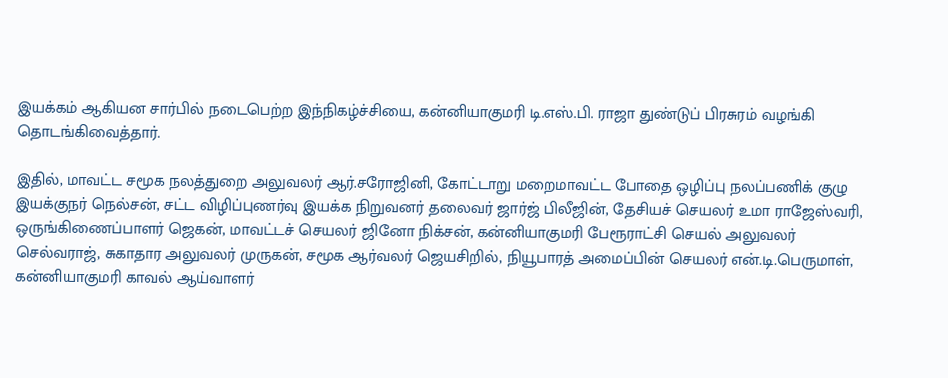இயக்கம் ஆகியன சார்பில் நடைபெற்ற இந்நிகழ்ச்சியை, கன்னியாகுமரி டி.எஸ்.பி. ராஜா துண்டுப் பிரசுரம் வழங்கி தொடங்கிவைத்தார்.

இதில், மாவட்ட சமூக நலத்துறை அலுவலர் ஆர்.சரோஜினி, கோட்டாறு மறைமாவட்ட போதை ஒழிப்பு நலப்பணிக் குழு இயக்குநர் நெல்சன், சட்ட விழிப்புணர்வு இயக்க நிறுவனர் தலைவர் ஜார்ஜ் பிலீஜின், தேசியச் செயலர் உமா ராஜேஸ்வரி, ஒருங்கிணைப்பாளர் ஜெகன், மாவட்டச் செயலர் ஜினோ நிக்சன், கன்னியாகுமரி பேரூராட்சி செயல் அலுவலர் செல்வராஜ், சுகாதார அலுவலர் முருகன், சமூக ஆர்வலர் ஜெயசிறில், நியூபாரத் அமைப்பின் செயலர் என்.டி.பெருமாள், கன்னியாகுமரி காவல் ஆய்வாளர்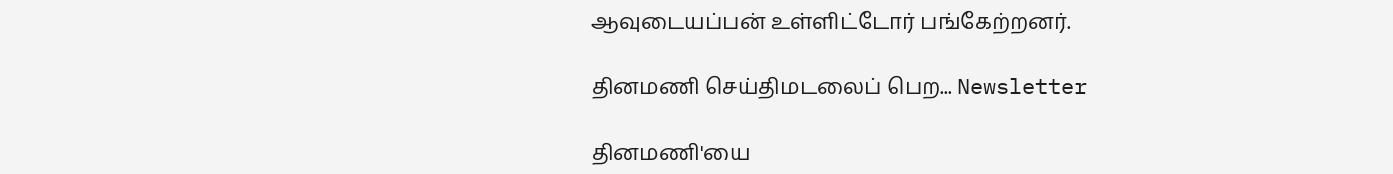ஆவுடையப்பன் உள்ளிட்டோர் பங்கேற்றனர்.

தினமணி செய்திமடலைப் பெற... Newsletter

தினமணி'யை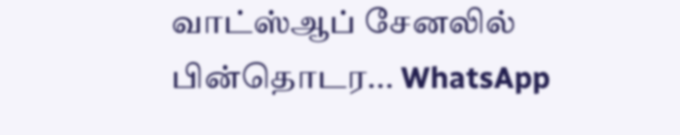வாட்ஸ்ஆப் சேனலில் பின்தொடர... WhatsApp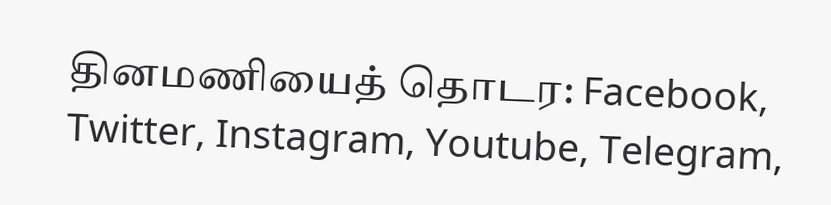தினமணியைத் தொடர: Facebook, Twitter, Instagram, Youtube, Telegram,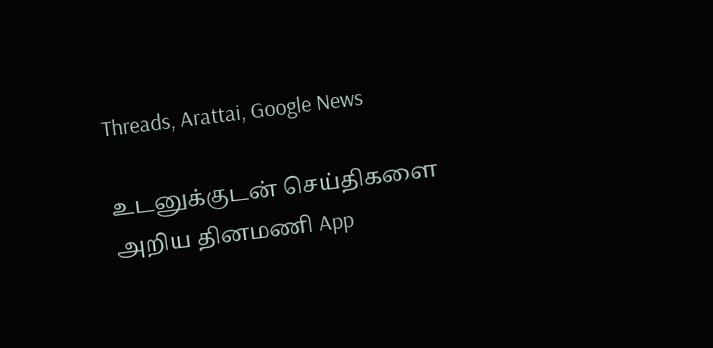Threads, Arattai, Google News

உடனுக்குடன் செய்திகளை அறிய தினமணி App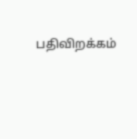பதிவிறக்கம்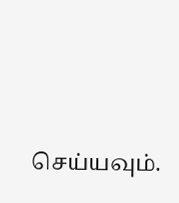செய்யவும்.